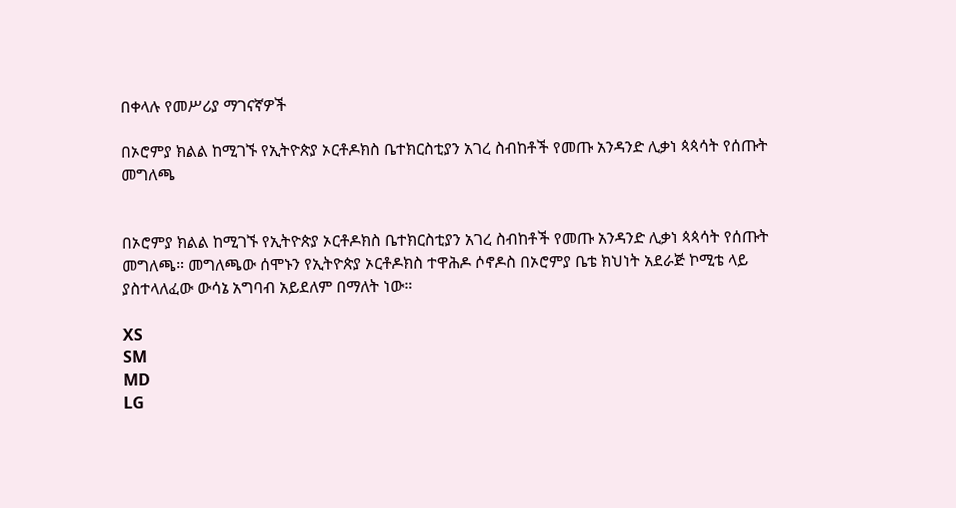በቀላሉ የመሥሪያ ማገናኛዎች

በኦሮምያ ክልል ከሚገኙ የኢትዮጵያ ኦርቶዶክስ ቤተክርስቲያን አገረ ስብከቶች የመጡ አንዳንድ ሊቃነ ጳጳሳት የሰጡት መግለጫ


በኦሮምያ ክልል ከሚገኙ የኢትዮጵያ ኦርቶዶክስ ቤተክርስቲያን አገረ ስብከቶች የመጡ አንዳንድ ሊቃነ ጳጳሳት የሰጡት መግለጫ። መግለጫው ሰሞኑን የኢትዮጵያ ኦርቶዶክስ ተዋሕዶ ሶኖዶስ በኦሮምያ ቤቴ ክህነት አደራጅ ኮሚቴ ላይ ያስተላለፈው ውሳኔ አግባብ አይደለም በማለት ነው።

XS
SM
MD
LG